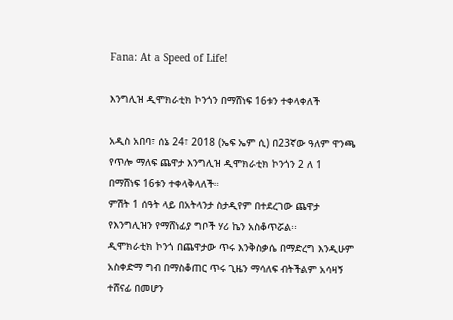Fana: At a Speed of Life!

እንግሊዝ ዲሞክራቲክ ኮንጎን በማሸነፍ 16ቱን ተቀላቀለች

አዲስ አበባ፣ ሰኔ 24፣ 2018 (ኤፍ ኤም ሲ) በ23ኛው ዓለም ዋንጫ የጥሎ ማለፍ ጨዋታ እንግሊዝ ዲሞክራቲክ ኮንጎን 2 ለ 1 በማሸነፍ 16ቱን ተቀላቅላለች።
ምሽት 1 ሰዓት ላይ በአትላንታ ስታዲየም በተደረገው ጨዋታ የእንግሊዝን የማሸነፊያ ግቦች ሃሪ ኬን አስቆጥሯል፡፡
ዲሞክራቲክ ኮንጎ በጨዋታው ጥሩ እንቅስቃሴ በማድረግ እንዲሁም አስቀድማ ግብ በማስቆጠር ጥሩ ጊዜን ማሳለፍ ብትችልም አሳዛኝ ተሸናፊ በመሆን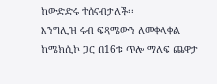ከውድድሩ ተሰናብታለች፡፡
እንግሊዝ ሩብ ፍጻሜውን ለመቀላቀል ከሜክሲኮ ጋር በ16ቱ ጥሎ ማለፍ ጨዋታ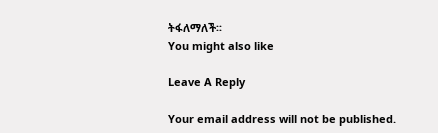ትፋለማለች፡፡
You might also like

Leave A Reply

Your email address will not be published.